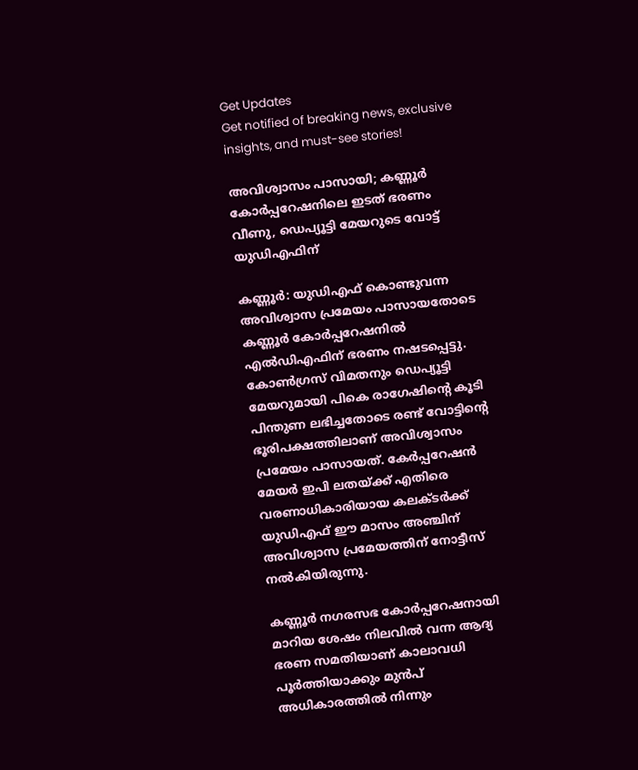Get Updates
Get notified of breaking news, exclusive insights, and must-see stories!

അവിശ്വാസം പാസായി; കണ്ണൂര്‍ കോര്‍പ്പറേഷനിലെ ഇടത് ഭരണം വീണു, ഡെപ്യൂട്ടി മേയറുടെ വോട്ട് യുഡിഎഫിന്

കണ്ണൂര്‍: യുഡിഎഫ് കൊണ്ടുവന്ന അവിശ്വാസ പ്രമേയം പാസായതോടെ കണ്ണൂര്‍ കോര്‍പ്പറേഷനില്‍ എല്‍ഡിഎഫിന് ഭരണം നഷടപ്പെട്ടു. കോണ്‍ഗ്രസ് വിമതനും ഡെപ്യൂട്ടി മേയറുമായി പികെ രാഗേഷിന്‍റെ കൂടി പിന്തുണ ലഭിച്ചതോടെ രണ്ട് വോട്ടിന്‍റെ ഭൂരിപക്ഷത്തിലാണ് അവിശ്വാസം പ്രമേയം പാസായത്. കേര്‍പ്പറേഷന്‍ മേയര്‍ ഇപി ലതയ്ക്ക് എതിരെ വരണാധികാരിയായ കലക്ടര്‍ക്ക് യുഡിഎഫ് ഈ മാസം അഞ്ചിന് അവിശ്വാസ പ്രമേയത്തിന് നോട്ടീസ് നല്‍കിയിരുന്നു.

കണ്ണൂര്‍ നഗരസഭ കോർപ്പറേഷനായി മാറിയ ശേഷം നിലവിൽ വന്ന ആദ്യ ഭരണ സമതിയാണ് കാലാവധി പൂർത്തിയാക്കും മുൻപ് അധികാരത്തിൽ നിന്നും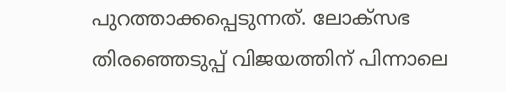പുറത്താക്കപ്പെടുന്നത്. ലോക്സഭ തിരഞ്ഞെടുപ്പ് വിജയത്തിന് പിന്നാലെ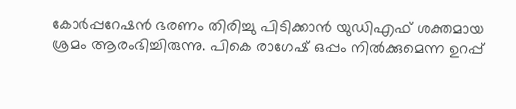കോര്‍പ്പറേഷന്‍ ഭരണം തിരിച്ചു പിടിക്കാന്‍ യുഡിഎഫ് ശക്തമായ ശ്രമം ആരംഭിച്ചിരുന്നു. പികെ രാഗേഷ് ഒപ്പം നില്‍ക്കുമെന്ന ഉറപ്പ്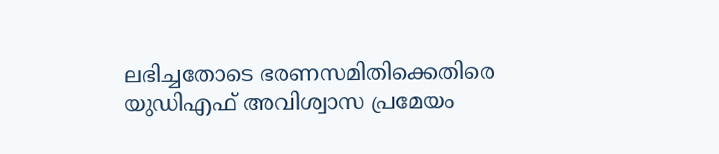ലഭിച്ചതോടെ ഭരണസമിതിക്കെതിരെ യുഡിഎഫ് അവിശ്വാസ പ്രമേയം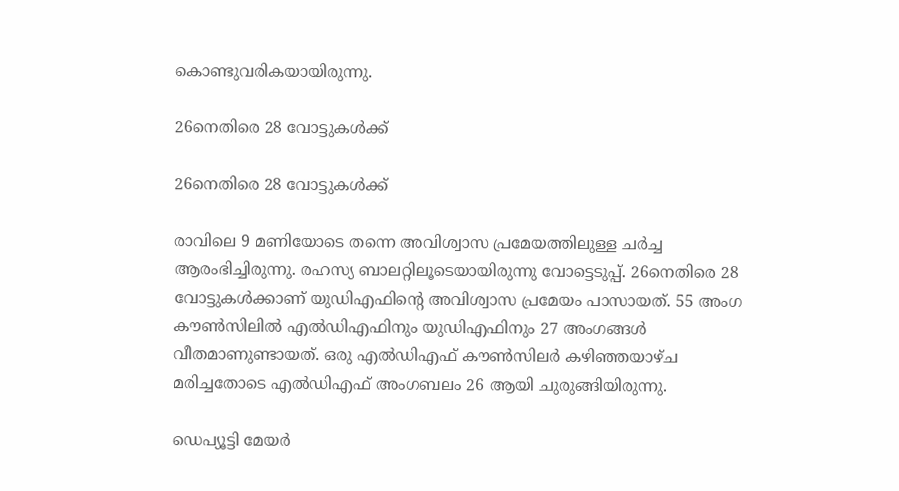കൊണ്ടുവരികയായിരുന്നു.

26നെതിരെ 28 വോട്ടുകള്‍ക്ക്

26നെതിരെ 28 വോട്ടുകള്‍ക്ക്

രാവിലെ 9 മണിയോടെ തന്നെ അവിശ്വാസ പ്രമേയത്തിലുള്ള ചര്‍ച്ച ആരംഭിച്ചിരുന്നു. രഹസ്യ ബാലറ്റിലൂടെയായിരുന്നു വോട്ടെടുപ്പ്. 26നെതിരെ 28 വോട്ടുകള്‍ക്കാണ് യുഡിഎഫിന്‍റെ അവിശ്വാസ പ്രമേയം പാസായത്. 55 അംഗ കൗണ്‍സിലില്‍ എല്‍ഡിഎഫിനും യുഡിഎഫിനും 27 അംഗങ്ങള്‍ വീതമാണുണ്ടായത്. ഒരു എല്‍ഡിഎഫ് കൗണ്‍സിലര്‍ കഴിഞ്ഞയാഴ്ച മരിച്ചതോടെ എല്‍ഡിഎഫ് അംഗബലം 26 ആയി ചുരുങ്ങിയിരുന്നു.

ഡെപ്യൂട്ടി മേയര്‍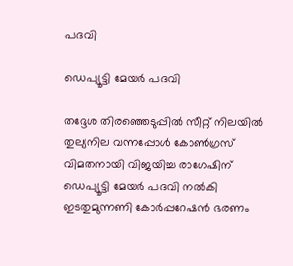പദവി

ഡെപ്യൂട്ടി മേയര്‍ പദവി

തദ്ദേശ തിരഞ്ഞെടുപ്പില്‍ സീറ്റ് നിലയില്‍ തുല്യനില വന്നപ്പോള്‍ കോണ്‍ഗ്രസ് വിമതനായി വിജയിച്ച രാഗേഷിന് ഡെപ്യൂട്ടി മേയര്‍ പദവി നല്‍കി ഇടതുമുന്നണി കോര്‍പ്പറേഷന്‍ ഭരണം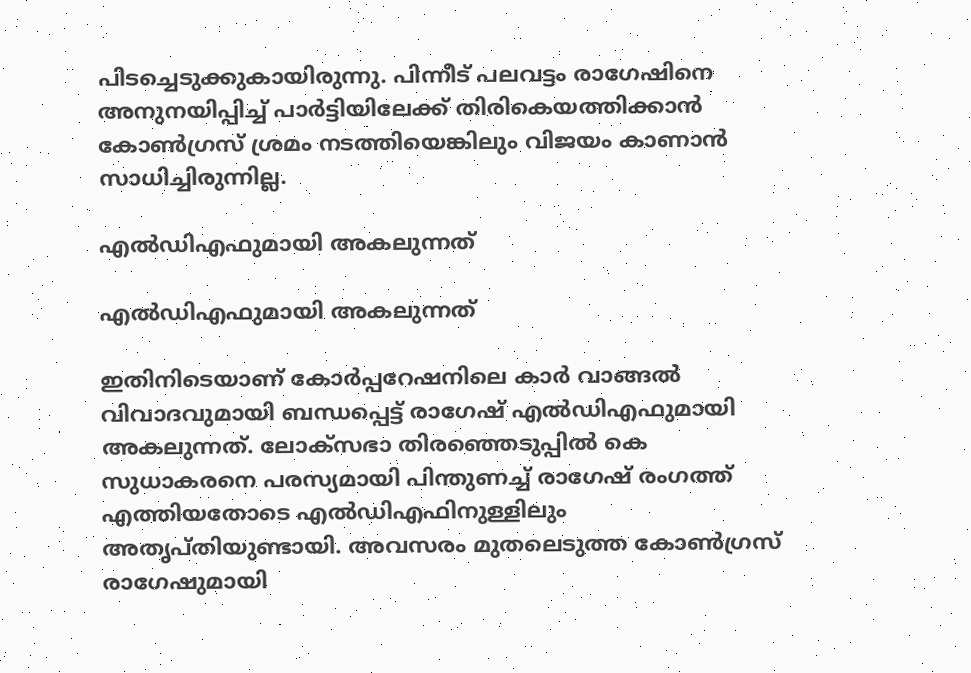പിടച്ചെടുക്കുകായിരുന്നു. പിന്നീട് പലവട്ടം രാഗേഷിനെ അനുനയിപ്പിച്ച് പാര്‍ട്ടിയിലേക്ക് തിരികെയത്തിക്കാന്‍ കോണ്‍ഗ്രസ് ശ്രമം നടത്തിയെങ്കിലും വിജയം കാണാന്‍ സാധിച്ചിരുന്നില്ല.

എല്‍ഡിഎഫുമായി അകലുന്നത്

എല്‍ഡിഎഫുമായി അകലുന്നത്

ഇതിനിടെയാണ് കോര്‍പ്പറേഷനിലെ കാര്‍ വാങ്ങല്‍ വിവാദവുമായി ബന്ധപ്പെട്ട് രാഗേഷ് എല്‍ഡിഎഫുമായി അകലുന്നത്. ലോക്സഭാ തിരഞ്ഞെടുപ്പില്‍ കെ സുധാകരനെ പരസ്യമായി പിന്തുണച്ച് രാഗേഷ് രംഗത്ത് എത്തിയതോടെ എല്‍ഡിഎഫിനുള്ളിലും അതൃപ്തിയുണ്ടായി. അവസരം മുതലെടുത്ത കോണ്‍ഗ്രസ് രാഗേഷുമായി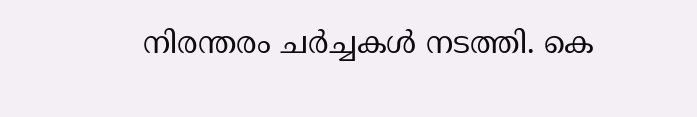നിരന്തരം ചര്‍ച്ചകള്‍ നടത്തി. കെ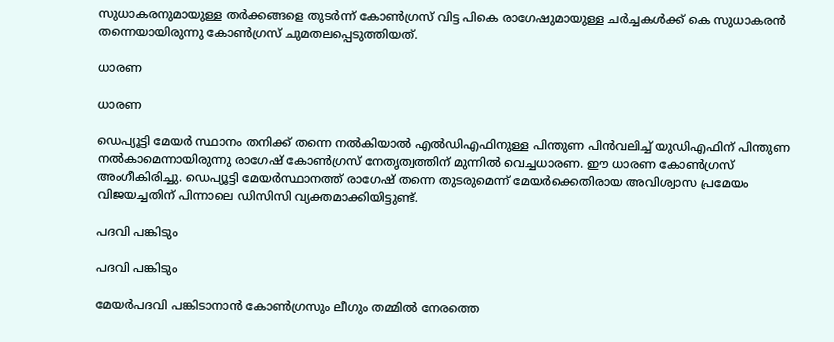സുധാകരനുമായുള്ള തര്‍ക്കങ്ങളെ തുടര്‍ന്ന് കോണ്‍ഗ്രസ് വിട്ട പികെ രാഗേഷുമായുള്ള ചര്‍ച്ചകള്‍ക്ക് കെ സുധാകരന്‍ തന്നെയായിരുന്നു കോണ്‍ഗ്രസ് ചുമതലപ്പെടുത്തിയത്.

ധാരണ

ധാരണ

ഡെപ്യൂട്ടി മേയര്‍ സ്ഥാനം തനിക്ക് തന്നെ നല്‍കിയാല്‍ എല്‍ഡിഎഫിനുള്ള പിന്തുണ പിന്‍വലിച്ച് യുഡിഎഫിന് പിന്തുണ നല്‍കാമെന്നായിരുന്നു രാഗേഷ് കോണ്‍ഗ്രസ് നേതൃത്വത്തിന് മുന്നില്‍ വെച്ചധാരണ. ഈ ധാരണ കോണ്‍ഗ്രസ് അംഗീകിരിച്ചു. ഡെപ്യൂട്ടി മേയര്‍സ്ഥാനത്ത് രാഗേഷ് തന്നെ തുടരുമെന്ന് മേയര്‍ക്കെതിരായ അവിശ്വാസ പ്രമേയം വിജയച്ചതിന് പിന്നാലെ ഡിസിസി വ്യക്തമാക്കിയിട്ടുണ്ട്.

പദവി പങ്കിടും

പദവി പങ്കിടും

മേയര്‍പദവി പങ്കിടാനാന്‍ കോണ്‍ഗ്രസും ലീഗും തമ്മില്‍ നേരത്തെ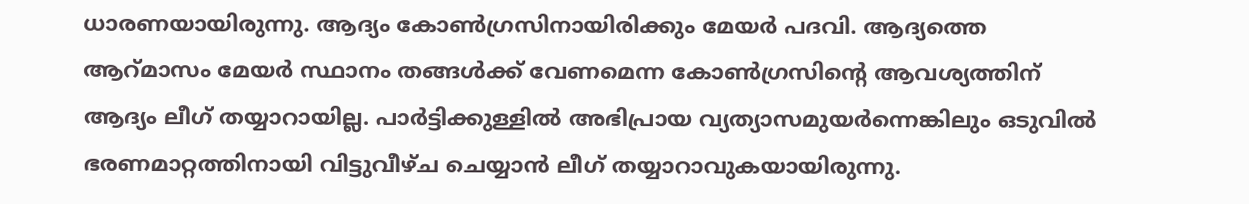ധാരണയായിരുന്നു. ആദ്യം കോണ്‍ഗ്രസിനായിരിക്കും മേയര്‍ പദവി. ആദ്യത്തെ ആറ്മാസം മേയര്‍ സ്ഥാനം തങ്ങള്‍ക്ക് വേണമെന്ന കോണ്‍ഗ്രസിന്‍റെ ആവശ്യത്തിന് ആദ്യം ലീഗ് തയ്യാറായില്ല. പാര്‍ട്ടിക്കുള്ളില്‍ അഭിപ്രായ വ്യത്യാസമുയര്‍ന്നെങ്കിലും ഒടുവില്‍ ഭരണമാറ്റത്തിനായി വിട്ടുവീഴ്ച ചെയ്യാന്‍ ലീഗ് തയ്യാറാവുകയായിരുന്നു.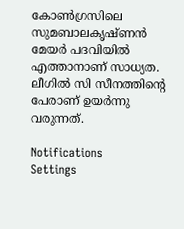കോണ്‍ഗ്രസിലെ സുമബാലകൃഷ്ണന്‍ മേയര്‍ പദവിയില്‍ എത്താനാണ് സാധ്യത. ലീഗില്‍ സി സീനത്തിന്‍റെ പേരാണ് ഉയര്‍ന്നു വരുന്നത്.

Notifications
Settings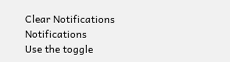Clear Notifications
Notifications
Use the toggle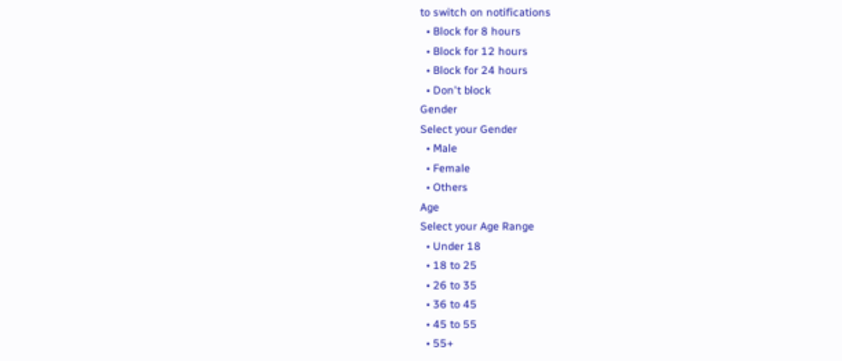to switch on notifications
  • Block for 8 hours
  • Block for 12 hours
  • Block for 24 hours
  • Don't block
Gender
Select your Gender
  • Male
  • Female
  • Others
Age
Select your Age Range
  • Under 18
  • 18 to 25
  • 26 to 35
  • 36 to 45
  • 45 to 55
  • 55+